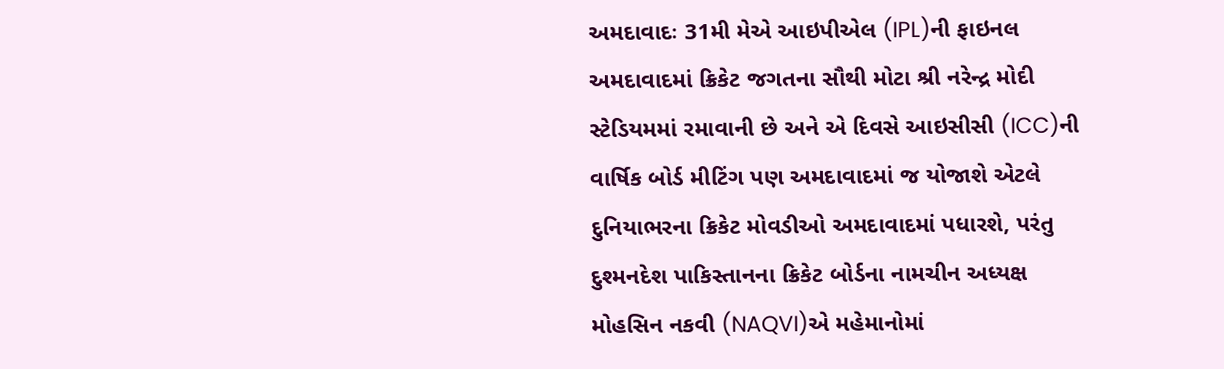અમદાવાદઃ 31મી મેએ આઇપીએલ (IPL)ની ફાઇનલ અમદાવાદમાં ક્રિકેટ જગતના સૌથી મોટા શ્રી નરેન્દ્ર મોદી સ્ટેડિયમમાં રમાવાની છે અને એ દિવસે આઇસીસી (ICC)ની વાર્ષિક બોર્ડ મીટિંગ પણ અમદાવાદમાં જ યોજાશે એટલે દુનિયાભરના ક્રિકેટ મોવડીઓ અમદાવાદમાં પધારશે, પરંતુ દુશ્મનદેશ પાકિસ્તાનના ક્રિકેટ બોર્ડના નામચીન અધ્યક્ષ મોહસિન નકવી (NAQVI)એ મહેમાનોમાં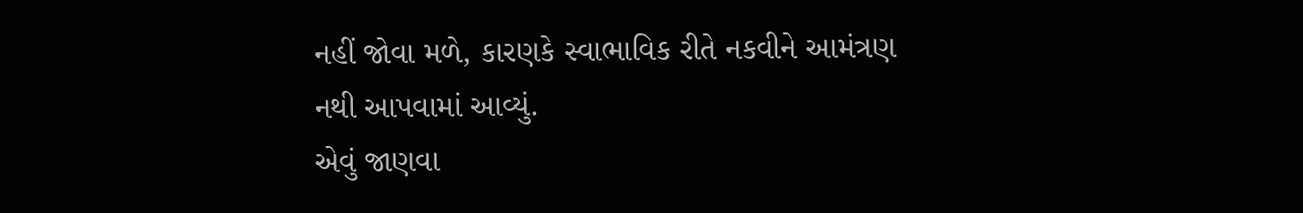નહીં જોવા મળે, કારણકે સ્વાભાવિક રીતે નકવીને આમંત્રણ નથી આપવામાં આવ્યું.
એવું જાણવા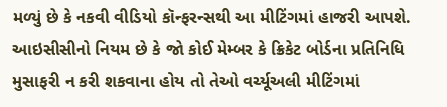મળ્યું છે કે નકવી વીડિયો કૉન્ફરન્સથી આ મીટિંગમાં હાજરી આપશે. આઇસીસીનો નિયમ છે કે જો કોઈ મેમ્બર કે ક્રિકેટ બોર્ડના પ્રતિનિધિ મુસાફરી ન કરી શકવાના હોય તો તેઓ વર્ચ્યૂઅલી મીટિંગમાં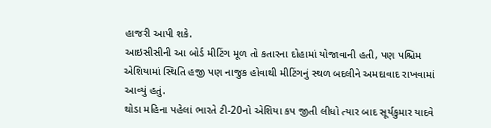હાજરી આપી શકે.
આઇસીસીની આ બોર્ડ મીટિંગ મૂળ તો કતારના દોહામાં યોજાવાની હતી, પણ પશ્ચિમ એશિયામાં સ્થિતિ હજી પણ નાજુક હોવાથી મીટિંગનું સ્થળ બદલીને અમદાવાદ રાખવામાં આવ્યું હતું.
થોડા મહિના પહેલાં ભારતે ટી-20નો એશિયા કપ જીતી લીધો ત્યાર બાદ સૂર્યકુમાર યાદવે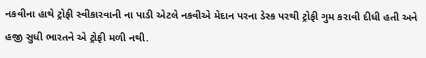નકવીના હાથે ટ્રોફી સ્વીકારવાની ના પાડી એટલે નકવીએ મેદાન પરના ડેસ્ક પરથી ટ્રોફી ગુમ કરાવી દીધી હતી અને હજી સુધી ભારતને એ ટ્રોફી મળી નથી.